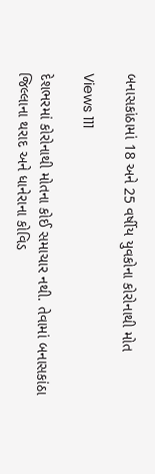બનાસકાંઠામાં 18 અને 25 વર્ષીય યુવકોના કોરોનાથી મોત

Views 111

દેશભરમાં કોરોનાથી મોતના કોઈ સમાચાર નથી. તેવામાં બનાસકાંઠા જિલ્લાના થરાદ અને ધાનેરાના કોવિડ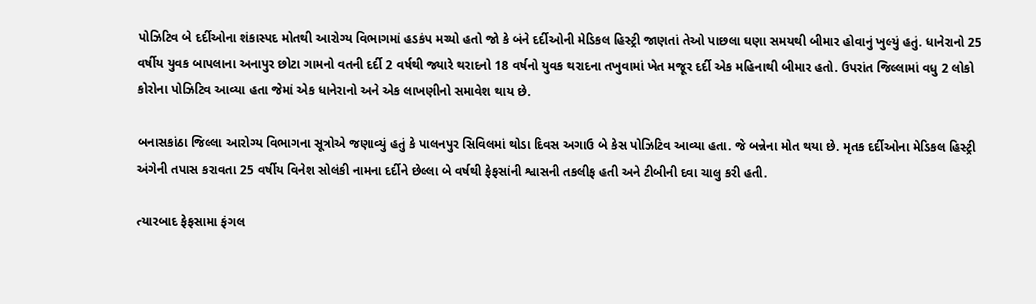પોઝિટિવ બે દર્દીઓના શંકાસ્પદ મોતથી આરોગ્ય વિભાગમાં હડકંપ મચ્યો હતો જો કે બંને દર્દીઓની મેડિકલ હિસ્ટ્રી જાણતાં તેઓ પાછલા ઘણા સમયથી બીમાર હોવાનું ખુલ્યું હતું. ધાનેરાનો 25 વર્ષીય યુવક બાપલાના અનાપુર છોટા ગામનો વતની દર્દી 2 વર્ષથી જ્યારે થરાદનો 18 વર્ષનો યુવક થરાદના તખુવામાં ખેત મજૂર દર્દી એક મહિનાથી બીમાર હતો. ઉપરાંત જિલ્લામાં વધુ 2 લોકો કોરોના પોઝિટિવ આવ્યા હતા જેમાં એક ધાનેરાનો અને એક લાખણીનો સમાવેશ થાય છે.

બનાસકાંઠા જિલ્લા આરોગ્ય વિભાગના સૂત્રોએ જણાવ્યું હતું કે પાલનપુર સિવિલમાં થોડા દિવસ અગાઉ બે કેસ પોઝિટિવ આવ્યા હતા. જે બન્નેના મોત થયા છે. મૃતક દર્દીઓના મેડિકલ હિસ્ટ્રી અંગેની તપાસ કરાવતા 25 વર્ષીય વિનેશ સોલંકી નામના દર્દીને છેલ્લા બે વર્ષથી ફેફસાંની શ્વાસની તકલીફ હતી અને ટીબીની દવા ચાલુ કરી હતી.

ત્યારબાદ ફેફસામા ફંગલ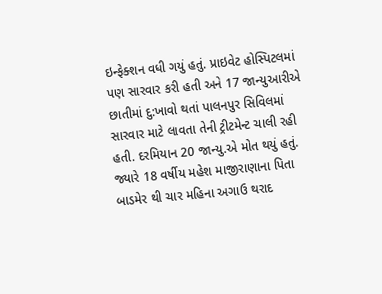ઇન્ફેક્શન વધી ગયું હતું. પ્રાઇવેટ હોસ્પિટલમાં પણ સારવાર કરી હતી અને 17 જાન્યુઆરીએ છાતીમાં દુ:ખાવો થતાં પાલનપુર સિવિલમાં સારવાર માટે લાવતા તેની ટ્રીટમેન્ટ ચાલી રહી હતી. દરમિયાન 20 જાન્યુ.એ મોત થયું હતું. જ્યારે 18 વર્ષીય મહેશ માજીરાણાના પિતા બાડમેર થી ચાર મહિના અગાઉ થરાદ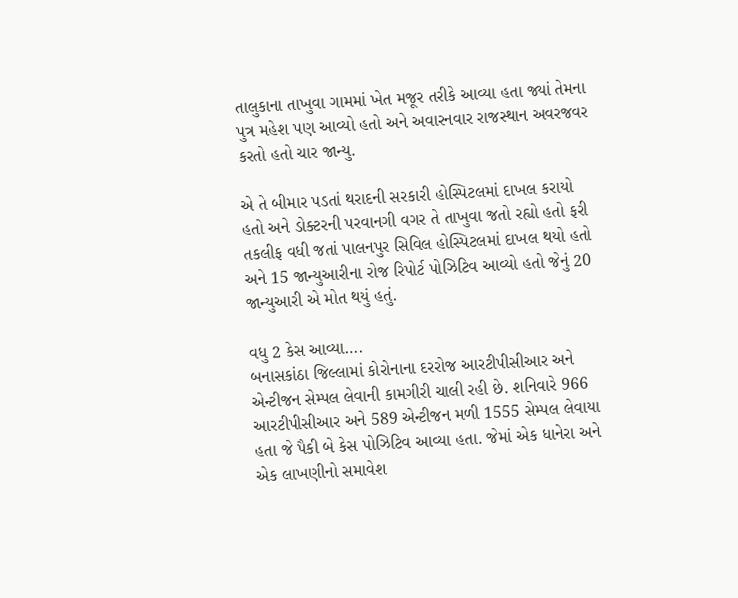તાલુકાના તાખુવા ગામમાં ખેત મજૂર તરીકે આવ્યા હતા જ્યાં તેમના પુત્ર મહેશ પણ આવ્યો હતો અને અવારનવાર રાજસ્થાન અવરજવર કરતો હતો ચાર જાન્યુ.

એ તે બીમાર પડતાં થરાદની સરકારી હોસ્પિટલમાં દાખલ કરાયો હતો અને ડોક્ટરની પરવાનગી વગર તે તાખુવા જતો રહ્યો હતો ફરી તકલીફ વધી જતાં પાલનપુર સિવિલ હોસ્પિટલમાં દાખલ થયો હતો અને 15 જાન્યુઆરીના રોજ રિપોર્ટ પોઝિટિવ આવ્યો હતો જેનું 20 જાન્યુઆરી એ મોત થયું હતું.

વધુ 2 કેસ આવ્યા….
બનાસકાંઠા જિલ્લામાં કોરોનાના દરરોજ આરટીપીસીઆર અને એન્ટીજન સેમ્પલ લેવાની કામગીરી ચાલી રહી છે. શનિવારે 966 આરટીપીસીઆર અને 589 એન્ટીજન મળી 1555 સેમ્પલ લેવાયા હતા જે પૈકી બે કેસ પોઝિટિવ આવ્યા હતા. જેમાં એક ધાનેરા અને એક લાખણીનો સમાવેશ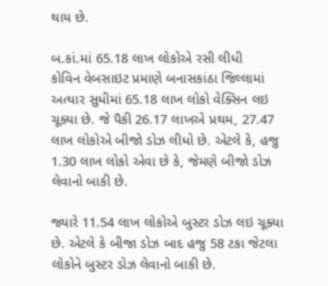થાય છે.

બ.કાં.માં 65.18 લાખ લોકોએ રસી લીધી
કોવિન વેબસાઇટ પ્રમાણે બનાસકાંઠા જિલ્લામાં અત્યાર સુધીમાં 65.18 લાખ લોકો વેક્સિન લઇ ચૂક્યા છે. જે પૈકી 26.17 લાખએ પ્રથમ, 27.47 લાખ લોકોએ બીજો ડોઝ લીધો છે. એટલે કે, હજુ 1.30 લાખ લોકો એવા છે કે, જેમણે બીજો ડોઝ લેવાનો બાકી છે.

જ્યારે 11.54 લાખ લોકોએ બુસ્ટર ડોઝ લઇ ચૂક્યા છે. એટલે કે બીજા ડોઝ બાદ હજુ 58 ટકા જેટલા લોકોને બુસ્ટર ડોઝ લેવાનો બાકી છે.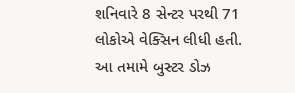શનિવારે 8 સેન્ટર પરથી 71 લોકોએ વેક્સિન લીધી હતી. આ તમામે બુસ્ટર ડોઝ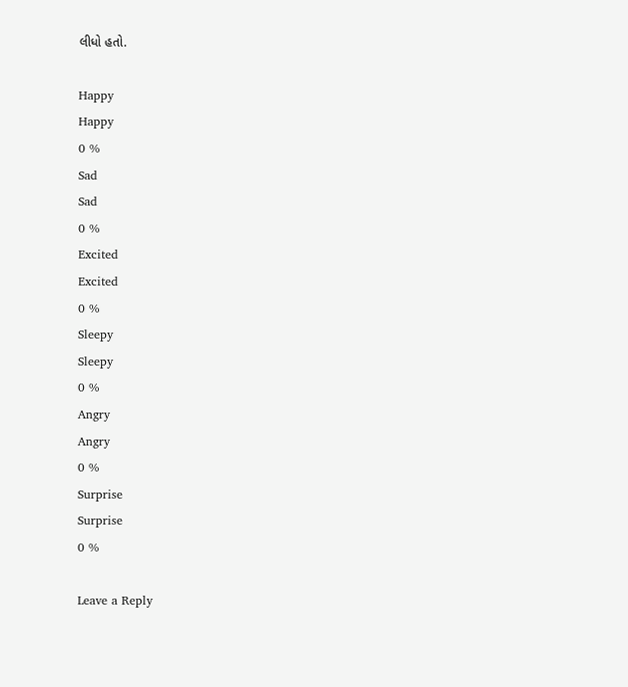લીધો હતો.

Happy
Happy
0 %
Sad
Sad
0 %
Excited
Excited
0 %
Sleepy
Sleepy
0 %
Angry
Angry
0 %
Surprise
Surprise
0 %

Leave a Reply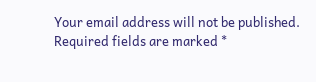Your email address will not be published. Required fields are marked *